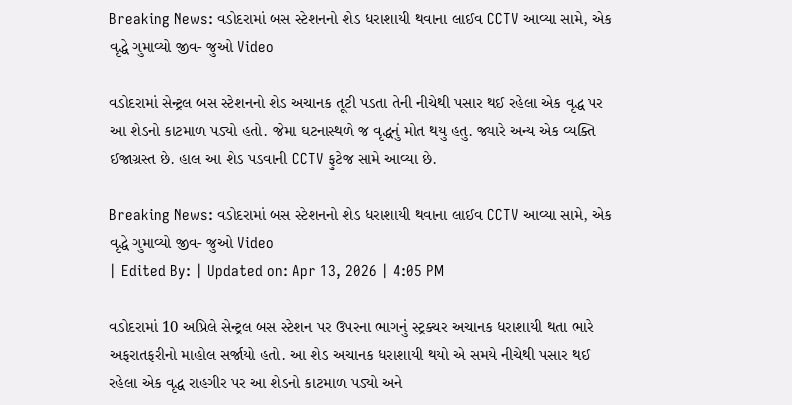Breaking News: વડોદરામાં બસ સ્ટેશનનો શેડ ધરાશાયી થવાના લાઈવ CCTV આવ્યા સામે, એક વૃદ્ધે ગુમાવ્યો જીવ- જુઓ Video

વડોદરામાં સેન્ટ્રલ બસ સ્ટેશનનો શેડ અચાનક તૂટી પડતા તેની નીચેથી પસાર થઈ રહેલા એક વૃદ્ધ પર આ શેડનો કાટમાળ પડ્યો હતો. જેમા ઘટનાસ્થળે જ વૃદ્ધનું મોત થયુ હતુ. જ્યારે અન્ય એક વ્યક્તિ ઈજાગ્રસ્ત છે. હાલ આ શેડ પડવાની CCTV ફુટેજ સામે આવ્યા છે.

Breaking News: વડોદરામાં બસ સ્ટેશનનો શેડ ધરાશાયી થવાના લાઈવ CCTV આવ્યા સામે, એક વૃદ્ધે ગુમાવ્યો જીવ- જુઓ Video
| Edited By: | Updated on: Apr 13, 2026 | 4:05 PM

વડોદરામાં 10 અપ્રિલે સેન્ટ્રલ બસ સ્ટેશન પર ઉપરના ભાગનું સ્ટ્રક્ચર અચાનક ધરાશાયી થતા ભારે અફરાતફરીનો માહોલ સર્જાયો હતો. આ શેડ અચાનક ધરાશાયી થયો એ સમયે નીચેથી પસાર થઈ રહેલા એક વૃદ્ધ રાહગીર પર આ શેડનો કાટમાળ પડ્યો અને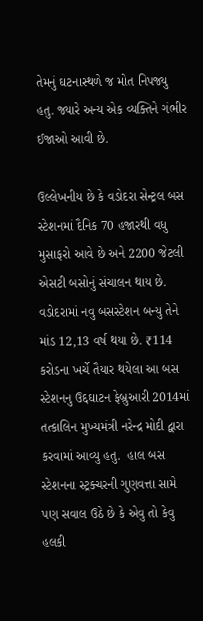તેમનું ઘટનાસ્થળે જ મોત નિપજ્યુ હતુ. જ્યારે અન્ય એક વ્યક્તિને ગંભીર ઈજાઓ આવી છે.

ઉલ્લેખનીય છે કે વડોદરા સેન્ટ્રલ બસ સ્ટેશનમાં દૈનિક 70 હજારથી વધુ મુસાફરો આવે છે અને 2200 જેટલી એસટી બસોનું સંચાલન થાય છે. વડોદરામાં નવુ બસસ્ટેશન બન્યુ તેને માંડ 12,13 વર્ષ થયા છે. ₹114 કરોડના ખર્ચે તૈયાર થયેલા આ બસ સ્ટેશનનુ ઉદ્દઘાટન ફેબ્રુઆરી 2014માં તત્કાલિન મુખ્યમંત્રી નરેન્દ્ર મોદી દ્વારા કરવામાં આવ્યુ હતુ.  હાલ બસ સ્ટેશનના સ્ટ્રક્ચરની ગુણવત્તા સામે પણ સવાલ ઉઠે છે કે એવુ તો કેવુ હલકી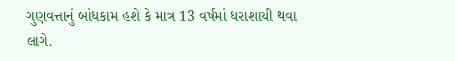ગુણવત્તાનું બાંધકામ હશે કે માત્ર 13 વર્ષમાં ધરાશાયી થવા લાગે.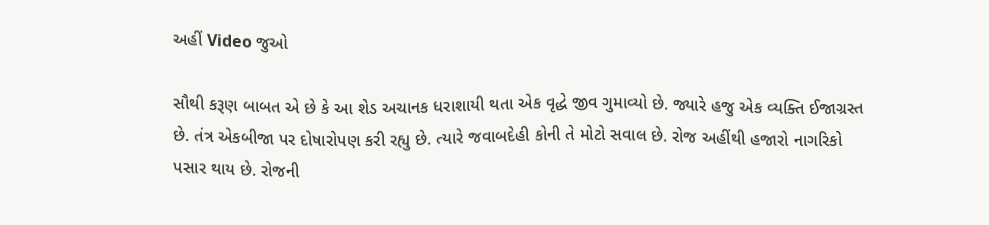અહીં Video જુઓ

સૌથી કરૂણ બાબત એ છે કે આ શેડ અચાનક ધરાશાયી થતા એક વૃદ્ધે જીવ ગુમાવ્યો છે. જ્યારે હજુ એક વ્યક્તિ ઈજાગ્રસ્ત છે. તંત્ર એકબીજા પર દોષારોપણ કરી રહ્યુ છે. ત્યારે જવાબદેહી કોની તે મોટો સવાલ છે. રોજ અહીંથી હજારો નાગરિકો પસાર થાય છે. રોજની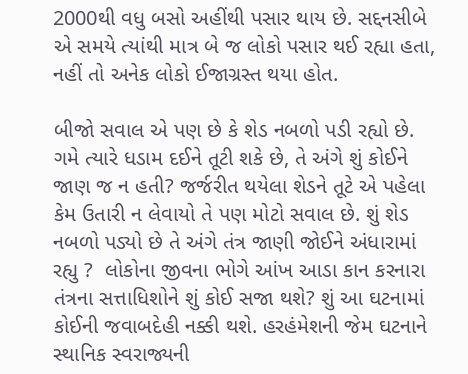2000થી વધુ બસો અહીંથી પસાર થાય છે. સદ્દનસીબે એ સમયે ત્યાંથી માત્ર બે જ લોકો પસાર થઈ રહ્યા હતા, નહીં તો અનેક લોકો ઈજાગ્રસ્ત થયા હોત.

બીજો સવાલ એ પણ છે કે શેડ નબળો પડી રહ્યો છે. ગમે ત્યારે ધડામ દઈને તૂટી શકે છે, તે અંગે શું કોઈને જાણ જ ન હતી? જર્જરીત થયેલા શેડને તૂટે એ પહેલા કેમ ઉતારી ન લેવાયો તે પણ મોટો સવાલ છે. શું શેડ નબળો પડ્યો છે તે અંગે તંત્ર જાણી જોઈને અંધારામાં રહ્યુ ?  લોકોના જીવના ભોગે આંખ આડા કાન કરનારા તંત્રના સત્તાધિશોને શું કોઈ સજા થશે? શું આ ઘટનામાં કોઈની જવાબદેહી નક્કી થશે. હરહંમેશની જેમ ઘટનાને સ્થાનિક સ્વરાજ્યની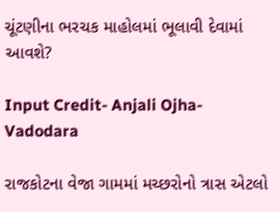ચૂંટણીના ભરચક માહોલમાં ભૂલાવી દેવામાં આવશે?

Input Credit- Anjali Ojha- Vadodara

રાજકોટના વેજા ગામમાં મચ્છરોનો ત્રાસ એટલો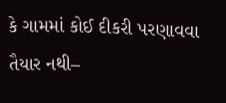કે ગામમાં કોઈ દીકરી પરણાવવા તૈયાર નથી–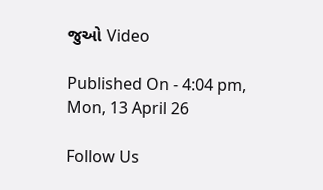જુઓ Video

Published On - 4:04 pm, Mon, 13 April 26

Follow Us